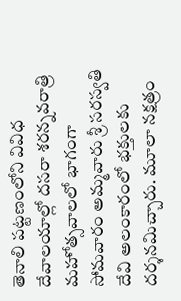తెనాలి పట్టణంలోని వివిధ దేవాలయాల్లో దసరా శరన్నవరాత్రి మహోత్సవాలలో భాగంగా సోమవారం అమ్మవారు శ్రీ సరస్వతి దేవి అలంకారంలో భక్తులకు దర్శనమిచ్చారు. మూలా నక్షత్రం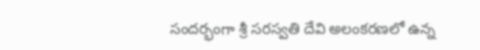సందర్భంగా శ్రీ సరస్వతి దేవి అలంకరణలో ఉన్న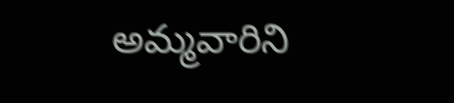అమ్మవారిని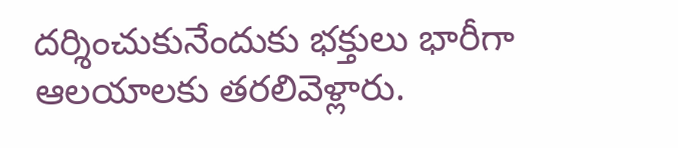దర్శించుకునేందుకు భక్తులు భారీగా ఆలయాలకు తరలివెళ్లారు.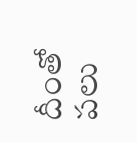దీంతో పలు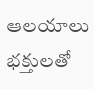ఆలయాలు భక్తులతో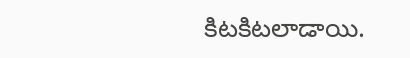కిటకిటలాడాయి.